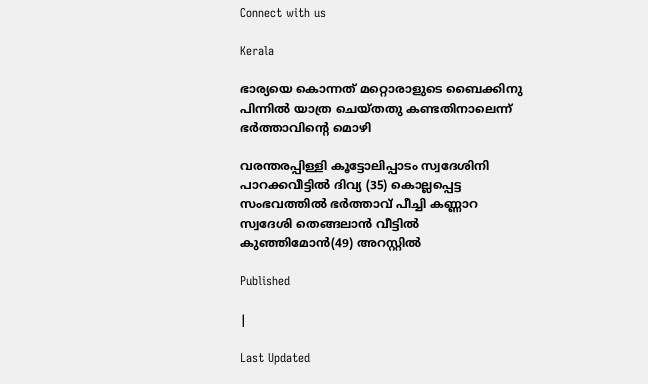Connect with us

Kerala

ഭാര്യയെ കൊന്നത് മറ്റൊരാളുടെ ബൈക്കിനു പിന്നില്‍ യാത്ര ചെയ്തതു കണ്ടതിനാലെന്ന് ഭര്‍ത്താവിന്റെ മൊഴി

വരന്തരപ്പിള്ളി കൂട്ടോലിപ്പാടം സ്വദേശിനി പാറക്കവീട്ടില്‍ ദിവ്യ (35) കൊല്ലപ്പെട്ട സംഭവത്തില്‍ ഭര്‍ത്താവ് പീച്ചി കണ്ണാറ സ്വദേശി തെങ്ങലാന്‍ വീട്ടില്‍ കുഞ്ഞിമോന്‍(49) അറസ്റ്റില്‍

Published

|

Last Updated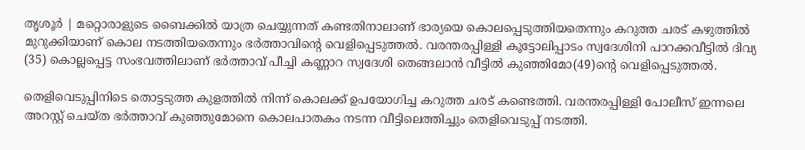തൃശൂര്‍ | മറ്റൊരാളുടെ ബൈക്കില്‍ യാത്ര ചെയ്യുന്നത് കണ്ടതിനാലാണ് ഭാര്യയെ കൊലപ്പെടുത്തിയതെന്നും കറുത്ത ചരട് കഴുത്തില്‍ മുറുക്കിയാണ് കൊല നടത്തിയതെന്നും ഭര്‍ത്താവിന്റെ വെളിപ്പെടുത്തല്‍. വരന്തരപ്പിള്ളി കൂട്ടോലിപ്പാടം സ്വദേശിനി പാറക്കവീട്ടില്‍ ദിവ്യ (35) കൊല്ലപ്പെട്ട സംഭവത്തിലാണ് ഭര്‍ത്താവ് പീച്ചി കണ്ണാറ സ്വദേശി തെങ്ങലാന്‍ വീട്ടില്‍ കുഞ്ഞിമോ(49)ന്റെ വെളിപ്പെടുത്തല്‍.

തെളിവെടുപ്പിനിടെ തൊട്ടടുത്ത കുളത്തില്‍ നിന്ന് കൊലക്ക് ഉപയോഗിച്ച കറുത്ത ചരട് കണ്ടെത്തി. വരന്തരപ്പിള്ളി പോലീസ് ഇന്നലെ അറസ്റ്റ് ചെയ്ത ഭര്‍ത്താവ് കുഞ്ഞുമോനെ കൊലപാതകം നടന്ന വീട്ടിലെത്തിച്ചും തെളിവെടുപ്പ് നടത്തി.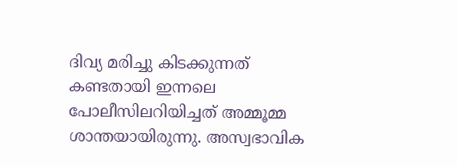ദിവ്യ മരിച്ചു കിടക്കുന്നത് കണ്ടതായി ഇന്നലെ പോലീസിലറിയിച്ചത് അമ്മൂമ്മ ശാന്തയായിരുന്നു. അസ്വഭാവിക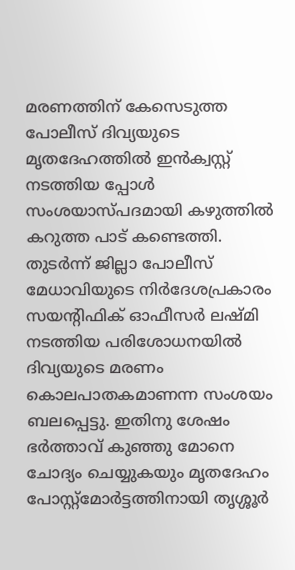മരണത്തിന് കേസെടുത്ത പോലീസ് ദിവ്യയുടെ മൃതദേഹത്തില്‍ ഇന്‍ക്വസ്റ്റ് നടത്തിയ പ്പോള്‍ സംശയാസ്പദമായി കഴുത്തില്‍ കറുത്ത പാട് കണ്ടെത്തി. തുടര്‍ന്ന് ജില്ലാ പോലീസ് മേധാവിയുടെ നിര്‍ദേശപ്രകാരം സയന്റിഫിക് ഓഫീസര്‍ ലഷ്മി നടത്തിയ പരിശോധനയില്‍ ദിവ്യയുടെ മരണം കൊലപാതകമാണന്ന സംശയം ബലപ്പെട്ടു. ഇതിനു ശേഷം ഭര്‍ത്താവ് കുഞ്ഞു മോനെ ചോദ്യം ചെയ്യുകയും മൃതദേഹം പോസ്റ്റ്‌മോര്‍ട്ടത്തിനായി തൃശ്ശൂര്‍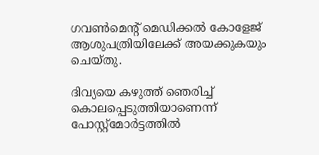ഗവണ്‍മെന്റ് മെഡിക്കല്‍ കോളേജ് ആശുപത്രിയിലേക്ക് അയക്കുകയും ചെയ്തു.

ദിവ്യയെ കഴുത്ത് ഞെരിച്ച് കൊലപ്പെടുത്തിയാണെന്ന് പോസ്റ്റ്‌മോര്‍ട്ടത്തില്‍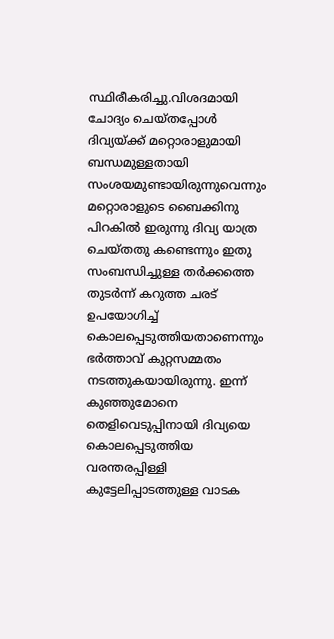സ്ഥിരീകരിച്ചു.വിശദമായി ചോദ്യം ചെയ്തപ്പോള്‍ ദിവ്യയ്ക്ക് മറ്റൊരാളുമായി ബന്ധമുള്ളതായി സംശയമുണ്ടായിരുന്നുവെന്നും മറ്റൊരാളുടെ ബൈക്കിനു പിറകില്‍ ഇരുന്നു ദിവ്യ യാത്ര ചെയ്തതു കണ്ടെന്നും ഇതു സംബന്ധിച്ചുള്ള തര്‍ക്കത്തെ തുടര്‍ന്ന് കറുത്ത ചരട് ഉപയോഗിച്ച് കൊലപ്പെടുത്തിയതാണെന്നും ഭര്‍ത്താവ് കുറ്റസമ്മതം നടത്തുകയായിരുന്നു. ഇന്ന് കുഞ്ഞുമോനെ തെളിവെടുപ്പിനായി ദിവ്യയെ കൊലപ്പെടുത്തിയ വരന്തരപ്പിള്ളി കുട്ടേലിപ്പാടത്തുള്ള വാടക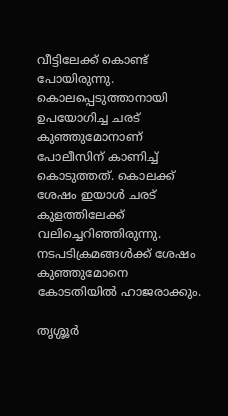വീട്ടിലേക്ക് കൊണ്ട് പോയിരുന്നു. കൊലപ്പെടുത്താനായി ഉപയോഗിച്ച ചരട് കുഞ്ഞുമോനാണ് പോലീസിന് കാണിച്ച് കൊടുത്തത്. കൊലക്ക് ശേഷം ഇയാള്‍ ചരട് കുളത്തിലേക്ക് വലിച്ചെറിഞ്ഞിരുന്നു. നടപടിക്രമങ്ങള്‍ക്ക് ശേഷം കുഞ്ഞുമോനെ കോടതിയില്‍ ഹാജരാക്കും.

തൃശ്ശൂര്‍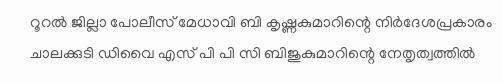റൂറല്‍ ജില്ലാ പോലീസ് മേധാവി ബി കൃഷ്ണകുമാറിന്റെ നിര്‍ദേശപ്രകാരം ചാലക്കുടി ഡിവൈ എസ് പി പി സി ബിജുകുമാറിന്റെ നേതൃത്വത്തില്‍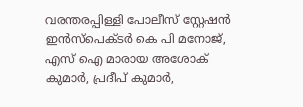വരന്തരപ്പിള്ളി പോലീസ് സ്റ്റേഷന്‍ ഇന്‍സ്‌പെക്ടര്‍ കെ പി മനോജ്, എസ് ഐ മാരായ അശോക് കുമാര്‍, പ്രദീപ് കുമാര്‍,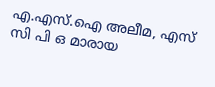എ.എസ്.ഐ അലീമ, എസ് സി പി ഒ മാരായ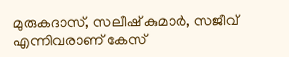മുരുകദാസ്, സലീഷ് കുമാര്‍, സജീവ് എന്നിവരാണ് കേസ്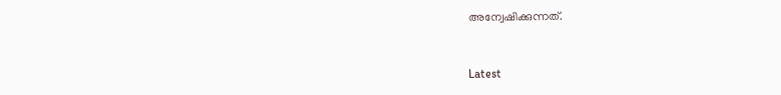അന്വേഷിക്കുന്നത്.



Latest